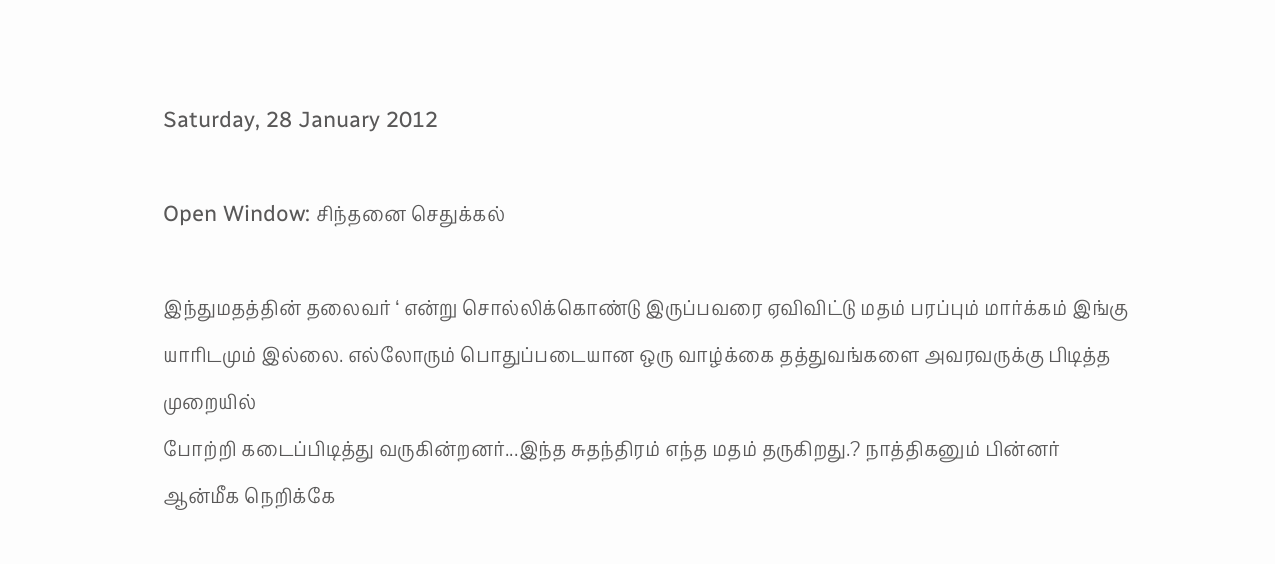Saturday, 28 January 2012

Open Window: சிந்தனை செதுக்கல்

இந்துமதத்தின் தலைவர் ‘ என்று சொல்லிக்கொண்டு இருப்பவரை ஏவிவிட்டு மதம் பரப்பும் மார்க்கம் இங்கு யாரிடமும் இல்லை. எல்லோரும் பொதுப்படையான ஒரு வாழ்க்கை தத்துவங்களை அவரவருக்கு பிடித்த முறையில்
போற்றி கடைப்பிடித்து வருகின்றனர்...இந்த சுதந்திரம் எந்த மதம் தருகிறது.? நாத்திகனும் பின்னர் ஆன்மீக நெறிக்கே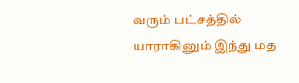வரும் பட்சத்தில் யாராகினும் இந்து மத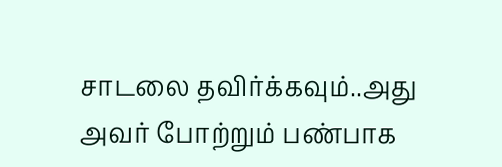சாடலை தவிர்க்கவும்..அது அவர் போற்றும் பண்பாக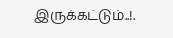இருக்கட்டும்..!.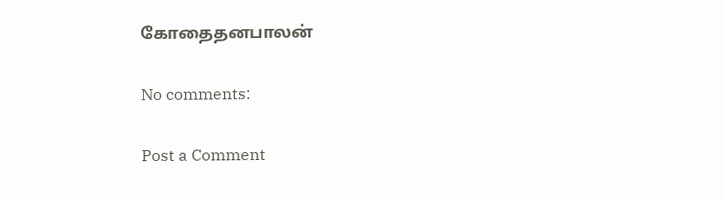கோதைதனபாலன்

No comments:

Post a Comment